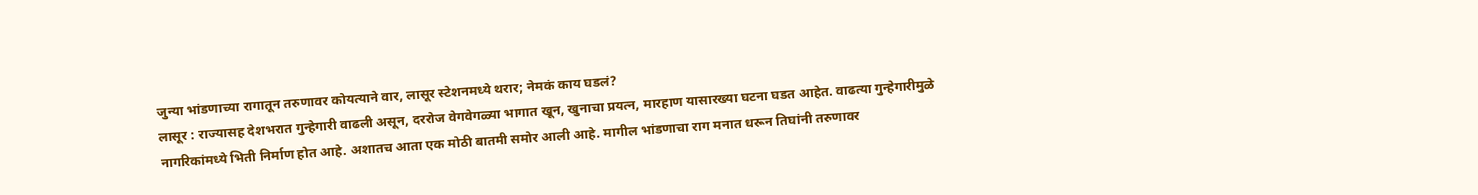जुन्या भांडणाच्या रागातून तरुणावर कोयत्याने वार, लासूर स्टेशनमध्ये थरार; नेमकं काय घडलं?
लासूर : राज्यासह देशभरात गुन्हेगारी वाढली असून, दररोज वेगवेगळ्या भागात खून, खुनाचा प्रयत्न, मारहाण यासारख्या घटना घडत आहेत. वाढत्या गुन्हेगारीमुळे नागरिकांमध्ये भिती निर्माण होत आहे. अशातच आता एक मोठी बातमी समोर आली आहे. मागील भांडणाचा राग मनात धरून तिघांनी तरुणावर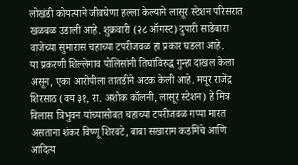लोखंडी कोयत्याने जीवघेणा हल्ला केल्याने लासूर स्टेशन परिसरात खळबळ उडाली आहे. शुक्रवारी (२८ ऑगस्ट) दुपारी साडेबारा वाजेच्या सुमारास चहाच्या टपरीजवळ हा प्रकार घडला आहे.
या प्रकरणी शिल्लेगाव पोलिसांनी तिघांविरुद्ध गुन्हा दाखल केला असून, एका आरोपीला तातडीने अटक केली आहे. मयूर राजेंद्र शिरसाठ (वय ३१, रा. अशोक कॉलनी, लासूर स्टेशन) हे मित्र विलास त्रिभुवन यांच्यासोबत चहाच्या टपरीजवळ गप्पा मारत असताना शंकर विष्णू शिरवटे, बाबा सखाराम कडमिंचे आणि आदित्य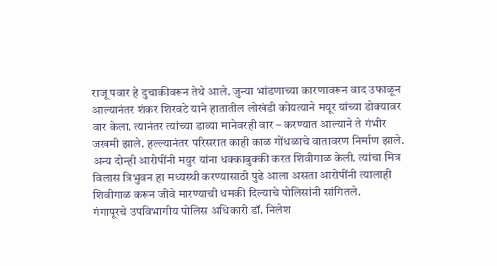राजू पवार हे दुचाकीवरून तेथे आले. जुन्या भांडणाच्या कारणावरून वाद उफाळून आल्यानंतर शंकर शिरवटे याने हातातील लोखंडी कोयत्याने मयूर यांच्या डोक्यावर वार केला. त्यानंतर त्यांच्या डाव्या मानेवरही वार – करण्यात आल्याने ते गंभीर जखमी झाले. हल्ल्यानंतर परिसरात काही काळ गोंधळाचे वातावरण निर्माण झाले. अन्य दोन्ही आरोपींनी मयुर यांना धक्काबुक्की करत शिवीगाळ केली. त्यांचा मित्र विलास त्रिभुवन हा मध्यस्थी करण्यासाठी पुढे आला असता आरोपींनी त्यालाही शिवीगाळ करून जीवे मारण्याची धमकी दिल्याचे पोलिसांनी सांगितले.
गंगापूरचे उपविभागीय पोलिस अधिकारी डॉ. निलेश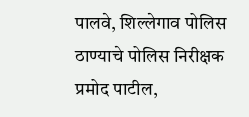पालवे, शिल्लेगाव पोलिस ठाण्याचे पोलिस निरीक्षक प्रमोद पाटील,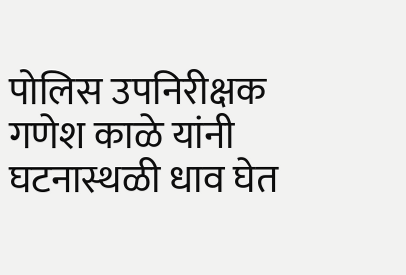पोलिस उपनिरीक्षक गणेश काळे यांनी घटनास्थळी धाव घेत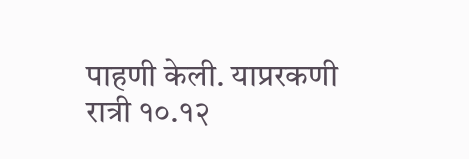पाहणी केली. याप्ररकणी रात्री १०.१२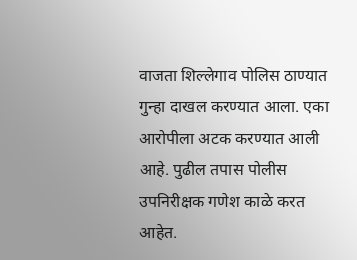वाजता शिल्लेगाव पोलिस ठाण्यात गुन्हा दाखल करण्यात आला. एका आरोपीला अटक करण्यात आली आहे. पुढील तपास पोलीस उपनिरीक्षक गणेश काळे करत आहेत.